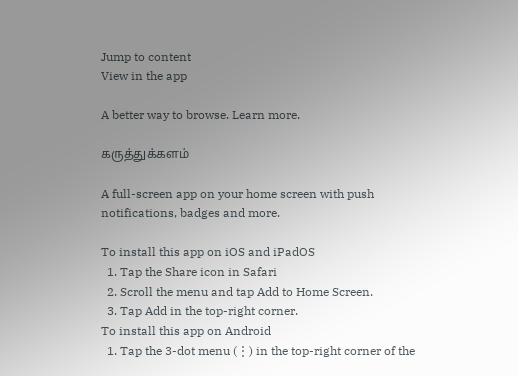Jump to content
View in the app

A better way to browse. Learn more.

கருத்துக்களம்

A full-screen app on your home screen with push notifications, badges and more.

To install this app on iOS and iPadOS
  1. Tap the Share icon in Safari
  2. Scroll the menu and tap Add to Home Screen.
  3. Tap Add in the top-right corner.
To install this app on Android
  1. Tap the 3-dot menu (⋮) in the top-right corner of the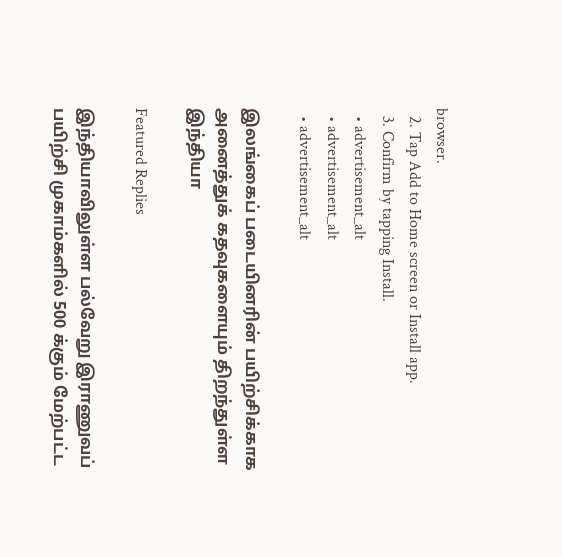browser.
  2. Tap Add to Home screen or Install app.
  3. Confirm by tapping Install.
  • advertisement_alt
  • advertisement_alt
  • advertisement_alt

இலங்கைப் படையினரின் பயிற்சிக்காக அனைத்துக் கதவுகளையும் திறந்துள்ள இந்தியா

Featured Replies

இந்தியாவிலுள்ள பல்வேறு இராணுவப் பயிற்சி முகாம்களில் 500 க்கும் மேற்பட்ட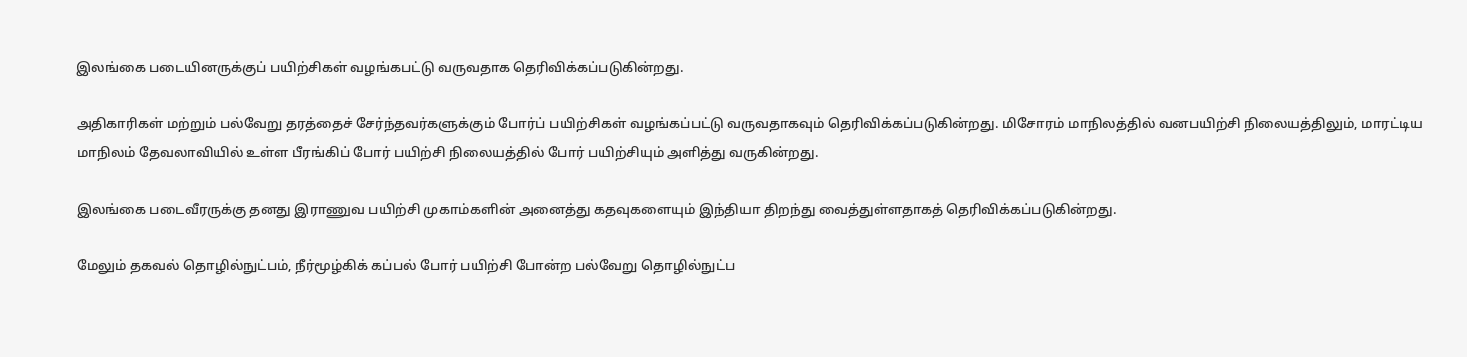இலங்கை படையினருக்குப் பயிற்சிகள் வழங்கபட்டு வருவதாக தெரிவிக்கப்படுகின்றது.

அதிகாரிகள் மற்றும் பல்வேறு தரத்தைச் சேர்ந்தவர்களுக்கும் போர்ப் பயிற்சிகள் வழங்கப்பட்டு வருவதாகவும் தெரிவிக்கப்படுகின்றது. மிசோரம் மாநிலத்தில் வனபயிற்சி நிலையத்திலும், மாரட்டிய மாநிலம் தேவலாவியில் உள்ள பீரங்கிப் போர் பயிற்சி நிலையத்தில் போர் பயிற்சியும் அளித்து வருகின்றது.

இலங்கை படைவீரருக்கு தனது இராணுவ பயிற்சி முகாம்களின் அனைத்து கதவுகளையும் இந்தியா திறந்து வைத்துள்ளதாகத் தெரிவிக்கப்படுகின்றது.

மேலும் தகவல் தொழில்நுட்பம், நீர்மூழ்கிக் கப்பல் போர் பயிற்சி போன்ற பல்வேறு தொழில்நுட்ப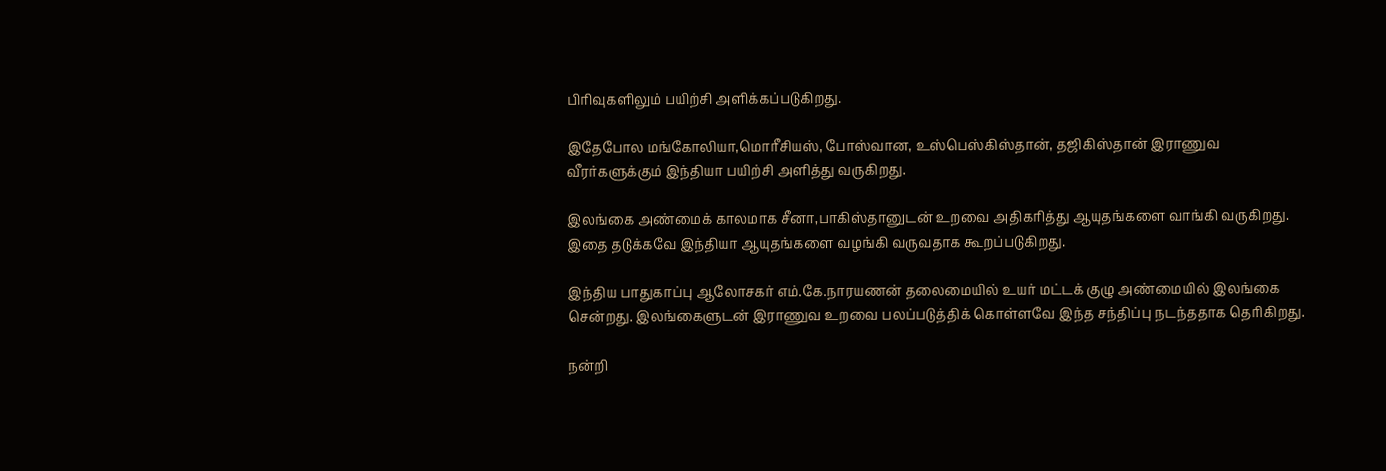பிரிவுகளிலும் பயிற்சி அளிக்கப்படுகிறது.

இதேபோல மங்கோலியா,மொரீசியஸ், போஸ்வான, உஸ்பெஸ்கிஸ்தான், தஜிகிஸ்தான் இராணுவ வீரர்களுக்கும் இந்தியா பயிற்சி அளித்து வருகிறது.

இலங்கை அண்மைக் காலமாக சீனா,பாகிஸ்தானுடன் உறவை அதிகரித்து ஆயுதங்களை வாங்கி வருகிறது. இதை தடுக்கவே இந்தியா ஆயுதங்களை வழங்கி வருவதாக கூறப்படுகிறது.

இந்திய பாதுகாப்பு ஆலோசகர் எம்.கே.நாரயணன் தலைமையில் உயர் மட்டக் குழு அண்மையில் இலங்கை சென்றது. இலங்கைளுடன் இராணுவ உறவை பலப்படுத்திக் கொள்ளவே இந்த சந்திப்பு நடந்ததாக தெரிகிறது.

நன்றி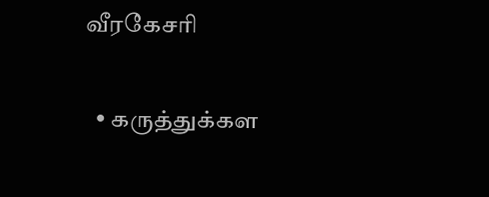வீரகேசரி

  • கருத்துக்கள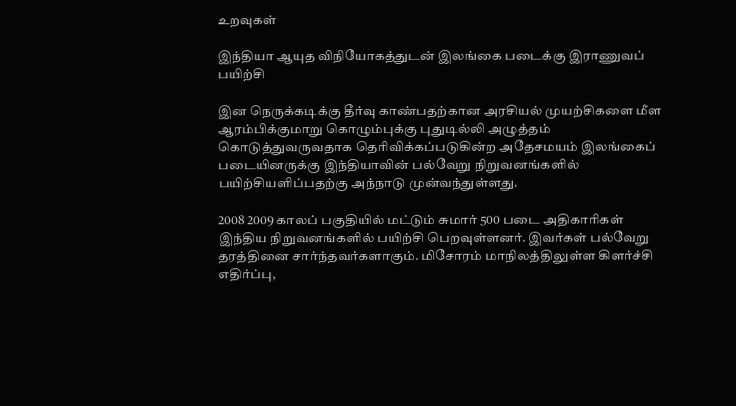உறவுகள்

இந்தியா ஆயுத விநியோகத்துடன் இலங்கை படைக்கு இராணுவப் பயிற்சி

இன நெருக்கடிக்கு தீர்வு காண்பதற்கான அரசியல் முயற்சிகளை மீள ஆரம்பிக்குமாறு கொழும்புக்கு புதுடில்லி அழுத்தம் கொடுத்துவருவதாக தெரிவிக்கப்படுகின்ற அதேசமயம் இலங்கைப் படையினருக்கு இந்தியாவின் பல்வேறு நிறுவனங்களில் பயிற்சியளிப்பதற்கு அந்நாடு முன்வந்துள்ளது.

2008 2009 காலப் பகுதியில் மட்டும் சுமார் 500 படை அதிகாரிகள் இந்திய நிறுவனங்களில் பயிற்சி பெறவுள்ளனர். இவர்கள் பல்வேறு தரத்தினை சார்ந்தவர்களாகும். மிசோரம் மாநிலத்திலுள்ள கிளர்ச்சி எதிர்ப்பு,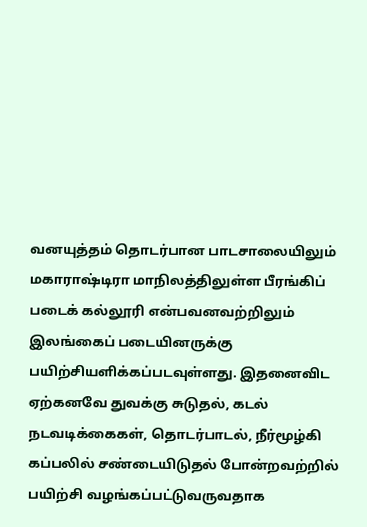வனயுத்தம் தொடர்பான பாடசாலையிலும் மகாராஷ்டிரா மாநிலத்திலுள்ள பீரங்கிப் படைக் கல்லூரி என்பவனவற்றிலும் இலங்கைப் படையினருக்கு பயிற்சியளிக்கப்படவுள்ளது. இதனைவிட ஏற்கனவே துவக்கு சுடுதல், கடல் நடவடிக்கைகள், தொடர்பாடல், நீர்மூழ்கி கப்பலில் சண்டையிடுதல் போன்றவற்றில் பயிற்சி வழங்கப்பட்டுவருவதாக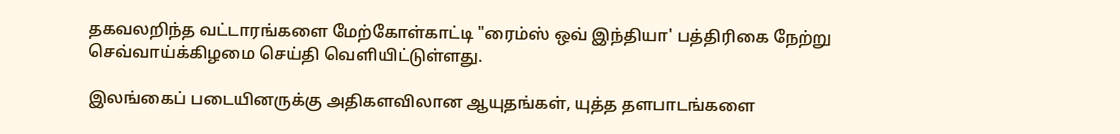தகவலறிந்த வட்டாரங்களை மேற்கோள்காட்டி "ரைம்ஸ் ஒவ் இந்தியா' பத்திரிகை நேற்று செவ்வாய்க்கிழமை செய்தி வெளியிட்டுள்ளது.

இலங்கைப் படையினருக்கு அதிகளவிலான ஆயுதங்கள், யுத்த தளபாடங்களை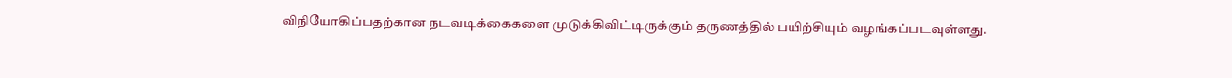விநியோகிப்பதற்கான நடவடிக்கைகளை முடுக்கிவிட்டிருக்கும் தருணத்தில் பயிற்சியும் வழங்கப்படவுள்ளது.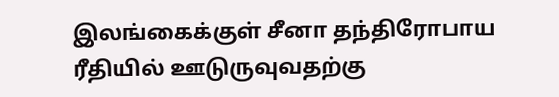இலங்கைக்குள் சீனா தந்திரோபாய ரீதியில் ஊடுருவுவதற்கு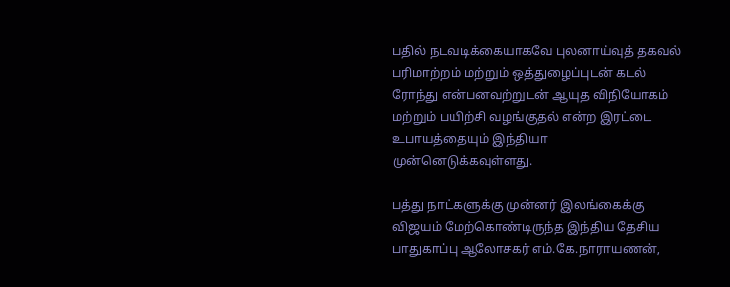பதில் நடவடிக்கையாகவே புலனாய்வுத் தகவல் பரிமாற்றம் மற்றும் ஒத்துழைப்புடன் கடல் ரோந்து என்பனவற்றுடன் ஆயுத விநியோகம் மற்றும் பயிற்சி வழங்குதல் என்ற இரட்டை உபாயத்தையும் இந்தியா முன்னெடுக்கவுள்ளது.

பத்து நாட்களுக்கு முன்னர் இலங்கைக்கு விஜயம் மேற்கொண்டிருந்த இந்திய தேசிய பாதுகாப்பு ஆலோசகர் எம்.கே.நாராயணன்,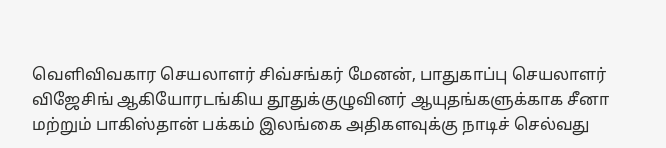வெளிவிவகார செயலாளர் சிவ்சங்கர் மேனன், பாதுகாப்பு செயலாளர் விஜேசிங் ஆகியோரடங்கிய தூதுக்குழுவினர் ஆயுதங்களுக்காக சீனா மற்றும் பாகிஸ்தான் பக்கம் இலங்கை அதிகளவுக்கு நாடிச் செல்வது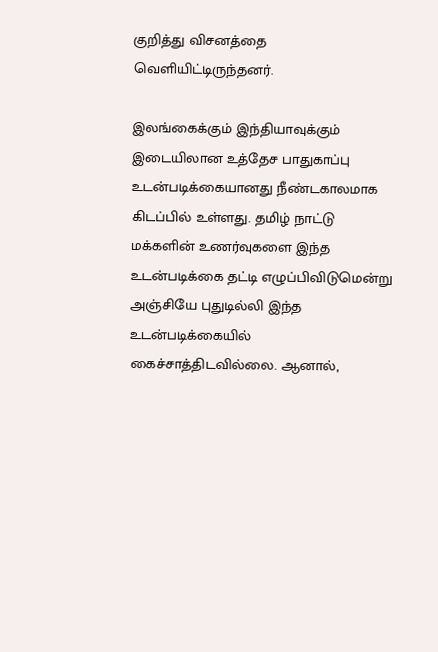குறித்து விசனத்தை வெளியிட்டிருந்தனர்.

இலங்கைக்கும் இந்தியாவுக்கும் இடையிலான உத்தேச பாதுகாப்பு உடன்படிக்கையானது நீண்டகாலமாக கிடப்பில் உள்ளது. தமிழ் நாட்டு மக்களின் உணர்வுகளை இந்த உடன்படிக்கை தட்டி எழுப்பிவிடுமென்று அஞ்சியே புதுடில்லி இந்த உடன்படிக்கையில் கைச்சாத்திடவில்லை. ஆனால்,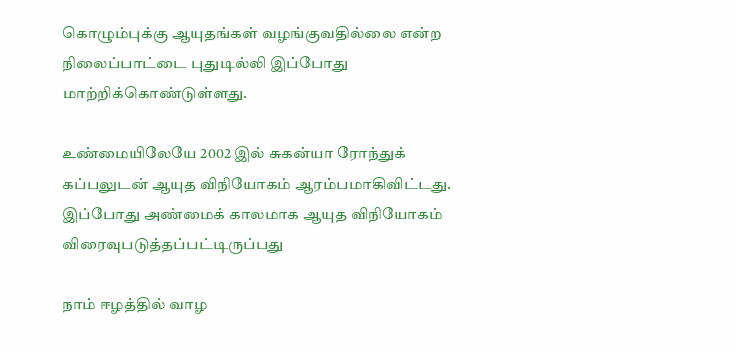கொழும்புக்கு ஆயுதங்கள் வழங்குவதில்லை என்ற நிலைப்பாட்டை புதுடில்லி இப்போது மாற்றிக்கொண்டுள்ளது.

உண்மையிலேயே 2002 இல் சுகன்யா ரோந்துக் கப்பலுடன் ஆயுத விநியோகம் ஆரம்பமாகிவிட்டது. இப்போது அண்மைக் காலமாக ஆயுத விநியோகம் விரைவுபடுத்தப்பட்டிருப்பது

நாம் ஈழத்தில் வாழ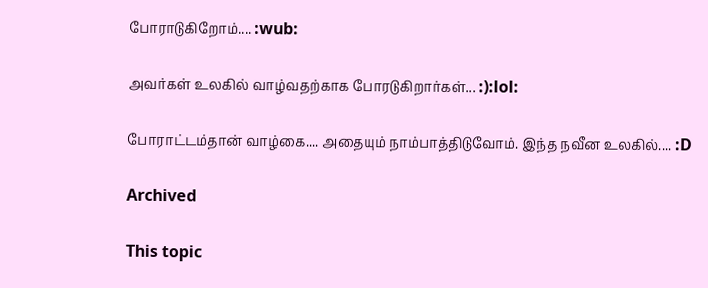போராடுகிறோம்.... :wub:

அவர்கள் உலகில் வாழ்வதற்காக போரடுகிறார்கள்... :):lol:

போராட்டம்தான் வாழ்கை.... அதையும் நாம்பாத்திடுவோம். இந்த நவீன உலகில்.... :D

Archived

This topic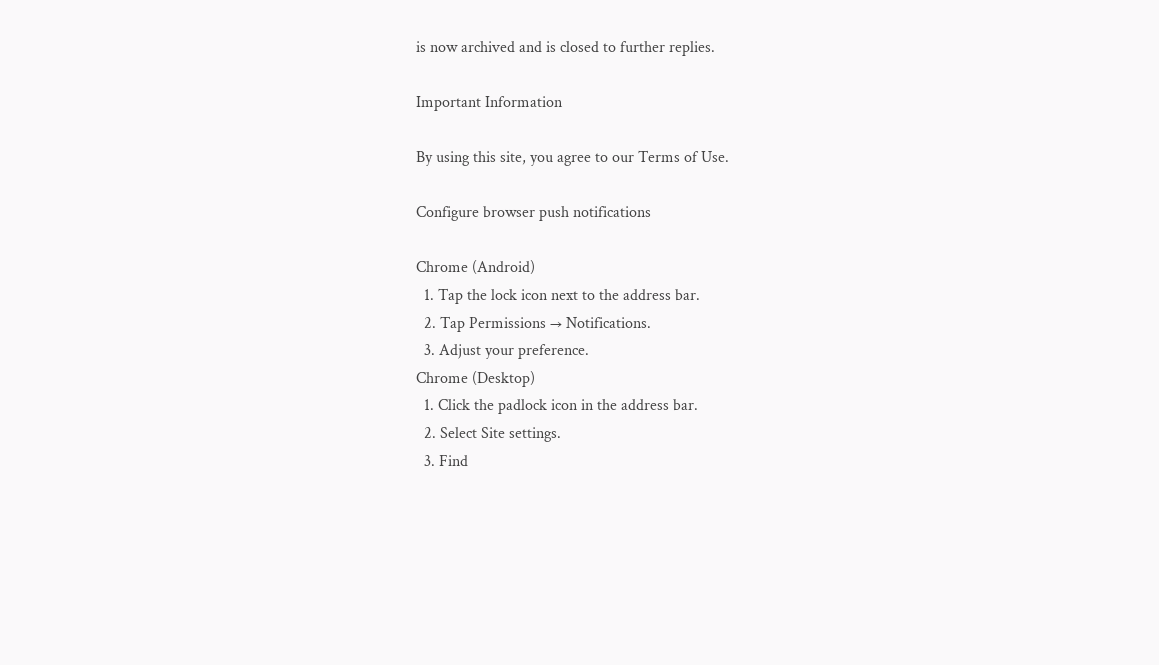is now archived and is closed to further replies.

Important Information

By using this site, you agree to our Terms of Use.

Configure browser push notifications

Chrome (Android)
  1. Tap the lock icon next to the address bar.
  2. Tap Permissions → Notifications.
  3. Adjust your preference.
Chrome (Desktop)
  1. Click the padlock icon in the address bar.
  2. Select Site settings.
  3. Find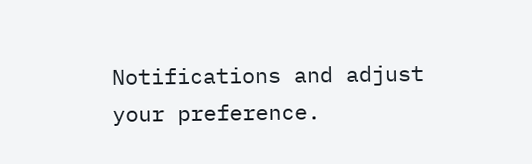Notifications and adjust your preference.